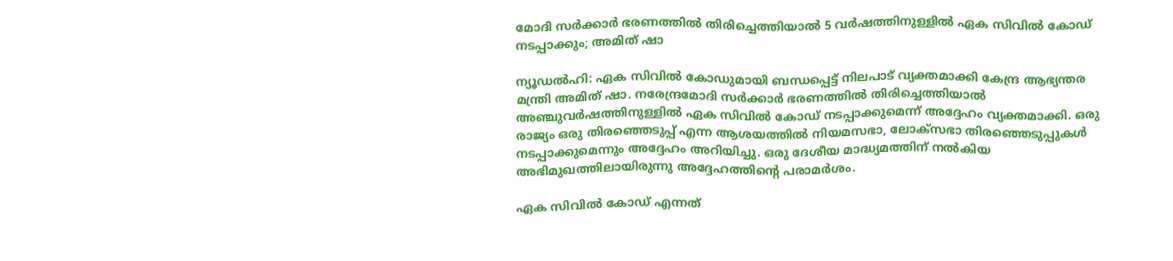മോദി സർക്കാർ ഭരണത്തിൽ തിരിച്ചെത്തിയാൽ 5 വർഷത്തിനുള്ളിൽ ഏക സിവിൽ കോഡ് നടപ്പാക്കും; അമിത് ഷാ

ന്യൂഡൽഹി: ഏക സിവിൽ കോഡുമായി ബന്ധപ്പെട്ട് നിലപാട് വ്യക്തമാക്കി കേന്ദ്ര ആഭ്യന്തര മന്ത്രി അമിത് ഷാ. നരേന്ദ്രമോദി സർക്കാർ ഭരണത്തിൽ തിരിച്ചെത്തിയാൽ അഞ്ചുവർഷത്തിനുള്ളിൽ ഏക സിവിൽ കോഡ് നടപ്പാക്കുമെന്ന് അദ്ദേഹം വ്യക്തമാക്കി. ഒരു രാജ്യം ഒരു തിരഞ്ഞെടുപ്പ് എന്ന ആശയത്തിൽ നിയമസഭാ, ലോക്‌സഭാ തിരഞ്ഞെടുപ്പുകൾ നടപ്പാക്കുമെന്നും അദ്ദേഹം അറിയിച്ചു. ഒരു ദേശീയ മാദ്ധ്യമത്തിന് നൽകിയ അഭിമുഖത്തിലായിരുന്നു അദ്ദേഹത്തിന്റെ പരാമർശം.

ഏക സിവിൽ കോഡ് എന്നത്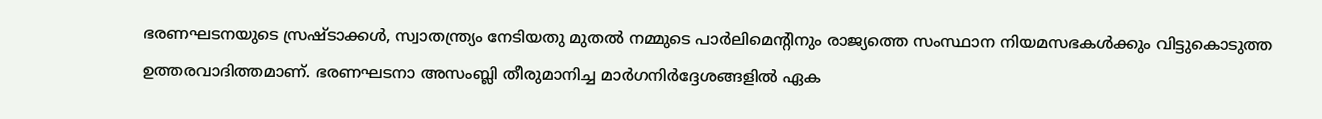ഭരണഘടനയുടെ സ്രഷ്ടാക്കൾ, സ്വാതന്ത്ര്യം നേടിയതു മുതൽ നമ്മുടെ പാർലിമെന്റിനും രാജ്യത്തെ സംസ്ഥാന നിയമസഭകൾക്കും വിട്ടുകൊടുത്ത ഉത്തരവാദിത്തമാണ്. ഭരണഘടനാ അസംബ്ലി തീരുമാനിച്ച മാർഗനിർദ്ദേശങ്ങളിൽ ഏക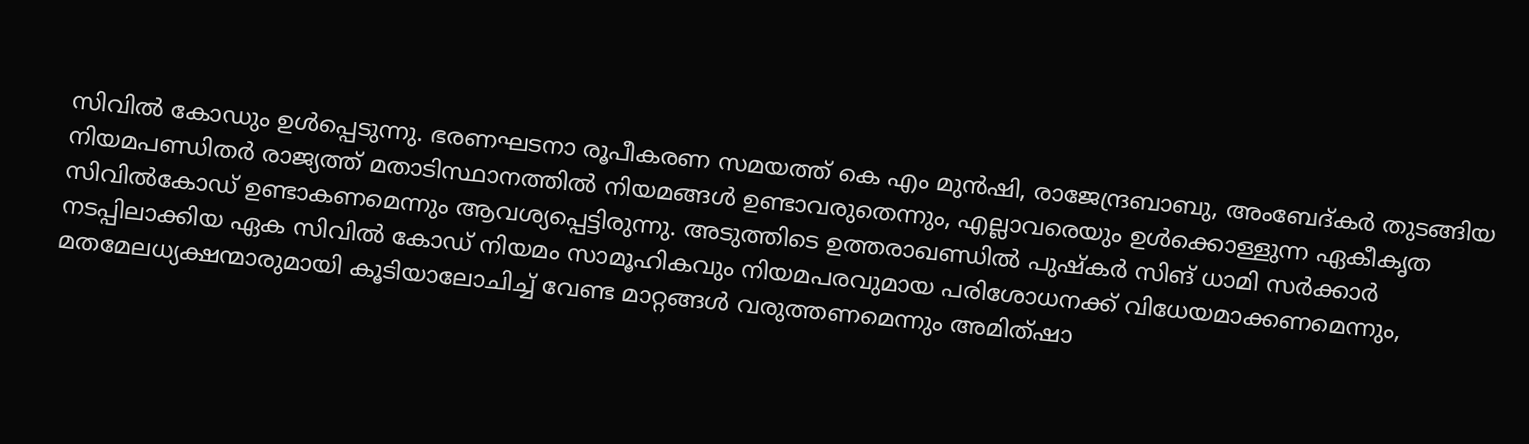സിവിൽ കോഡും ഉൾപ്പെടുന്നു. ഭരണഘടനാ രൂപീകരണ സമയത്ത് കെ എം മുൻഷി, രാജേന്ദ്രബാബു, അംബേദ്കർ തുടങ്ങിയ നിയമപണ്ഡിതർ രാജ്യത്ത് മതാടിസ്ഥാനത്തിൽ നിയമങ്ങൾ ഉണ്ടാവരുതെന്നും, എല്ലാവരെയും ഉൾക്കൊള്ളുന്ന ഏകീകൃത സിവിൽകോഡ് ഉണ്ടാകണമെന്നും ആവശ്യപ്പെട്ടിരുന്നു. അടുത്തിടെ ഉത്തരാഖണ്ഡിൽ പുഷ്‌കർ സിങ് ധാമി സർക്കാർ നടപ്പിലാക്കിയ ഏക സിവിൽ കോഡ് നിയമം സാമൂഹികവും നിയമപരവുമായ പരിശോധനക്ക് വിധേയമാക്കണമെന്നും, മതമേലധ്യക്ഷന്മാരുമായി കൂടിയാലോചിച്ച് വേണ്ട മാറ്റങ്ങൾ വരുത്തണമെന്നും അമിത്ഷാ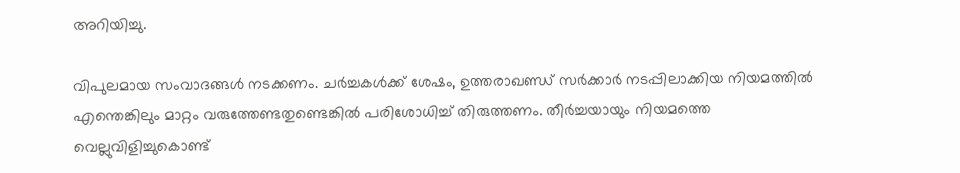അറിയിച്ചു.

വിപുലമായ സംവാദങ്ങൾ നടക്കണം. ചർച്ചകൾക്ക് ശേഷം, ഉത്തരാഖണ്ഡ് സർക്കാർ നടപ്പിലാക്കിയ നിയമത്തിൽ എന്തെങ്കിലും മാറ്റം വരുത്തേണ്ടതുണ്ടെങ്കിൽ പരിശോധിച്ച് തിരുത്തണം. തീർച്ചയായും നിയമത്തെ വെല്ലുവിളിച്ചുകൊണ്ട്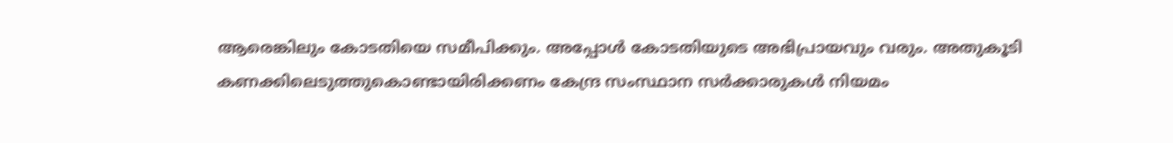ആരെങ്കിലും കോടതിയെ സമീപിക്കും. അപ്പോൾ കോടതിയുടെ അഭിപ്രായവും വരും. അതുകൂടി കണക്കിലെടുത്തുകൊണ്ടായിരിക്കണം കേന്ദ്ര സംസ്ഥാന സർക്കാരുകൾ നിയമം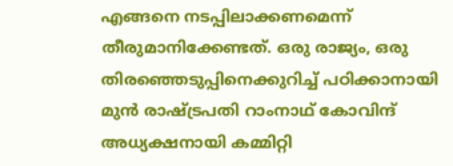എങ്ങനെ നടപ്പിലാക്കണമെന്ന് തീരുമാനിക്കേണ്ടത്. ഒരു രാജ്യം, ഒരു തിരഞ്ഞെടുപ്പിനെക്കുറിച്ച് പഠിക്കാനായി മുൻ രാഷ്ട്രപതി റാംനാഥ് കോവിന്ദ് അധ്യക്ഷനായി കമ്മിറ്റി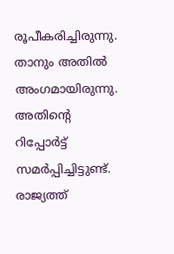രൂപീകരിച്ചിരുന്നു. താനും അതിൽ അംഗമായിരുന്നു. അതിന്റെ റിപ്പോർട്ട് സമർപ്പിച്ചിട്ടുണ്ട്. രാജ്യത്ത്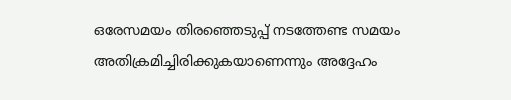ഒരേസമയം തിരഞ്ഞെടുപ്പ് നടത്തേണ്ട സമയം അതിക്രമിച്ചിരിക്കുകയാണെന്നും അദ്ദേഹം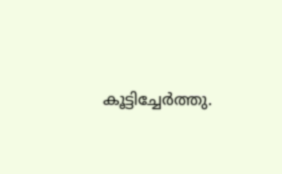കൂട്ടിച്ചേർത്തു.